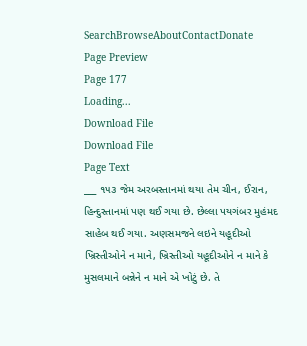SearchBrowseAboutContactDonate
Page Preview
Page 177
Loading...
Download File
Download File
Page Text
___ ૧૫૩ જેમ અરબસ્તાનમાં થયા તેમ ચીન, ઈરાન, હિન્દુસ્તાનમાં પણ થઈ ગયા છે. છેલ્લા પયગંબર મુહંમદ સાહેબ થઈ ગયા. અણસમજને લઇને યહૂદીઓ ખ્રિસ્તીઓને ન માને, ખ્રિસ્તીઓ યહૂદીઓને ન માને કે મુસલમાને બન્નેને ન માને એ ખોટું છે. તે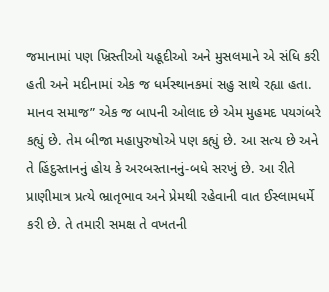જમાનામાં પણ ખ્રિસ્તીઓ યહૂદીઓ અને મુસલમાને એ સંધિ કરી હતી અને મદીનામાં એક જ ધર્મસ્થાનકમાં સહુ સાથે રહ્યા હતા. માનવ સમાજ” એક જ બાપની ઓલાદ છે એમ મુહમદ પયગંબરે કહ્યું છે. તેમ બીજા મહાપુરુષોએ પણ કહ્યું છે. આ સત્ય છે અને તે હિંદુસ્તાનનું હોય કે અરબસ્તાનનું-બધે સરખું છે. આ રીતે પ્રાણીમાત્ર પ્રત્યે ભ્રાતૃભાવ અને પ્રેમથી રહેવાની વાત ઈસ્લામધર્મે કરી છે. તે તમારી સમક્ષ તે વખતની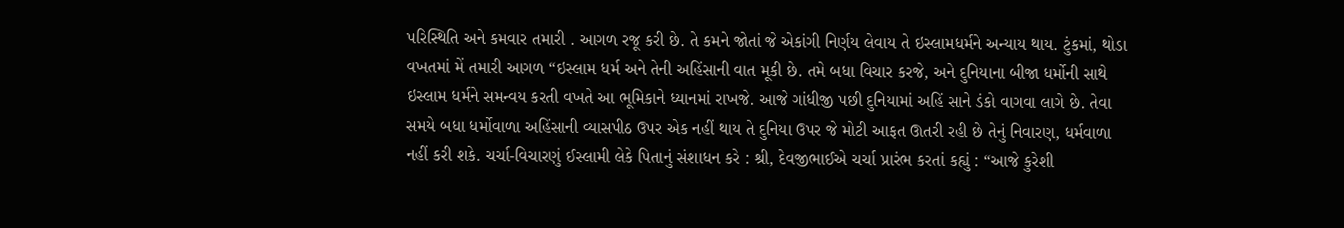પરિસ્થિતિ અને કમવાર તમારી . આગળ રજૂ કરી છે. તે કમને જોતાં જે એકાંગી નિર્ણય લેવાય તે ઇસ્લામધર્મને અન્યાય થાય. ટુંકમાં, થોડા વખતમાં મેં તમારી આગળ “ઇસ્લામ ધર્મ અને તેની અહિંસાની વાત મૂકી છે. તમે બધા વિચાર કરજે, અને દુનિયાના બીજા ધર્મોની સાથે ઇસ્લામ ધર્મને સમન્વય કરતી વખતે આ ભૂમિકાને ધ્યાનમાં રાખજે. આજે ગાંધીજી પછી દુનિયામાં અહિં સાને ડંકો વાગવા લાગે છે. તેવા સમયે બધા ધર્મોવાળા અહિંસાની વ્યાસપીઠ ઉપર એક નહીં થાય તે દુનિયા ઉપર જે મોટી આફત ઊતરી રહી છે તેનું નિવારણ, ધર્મવાળા નહીં કરી શકે. ચર્ચા-વિચારણું ઈસ્લામી લેકે પિતાનું સંશાધન કરે : શ્રી, દેવજીભાઈએ ચર્ચા પ્રારંભ કરતાં કહ્યું : “આજે કુરેશી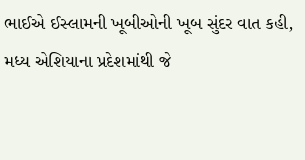ભાઈએ ઈસ્લામની ખૂબીઓની ખૂબ સુંદર વાત કહી, મધ્ય એશિયાના પ્રદેશમાંથી જે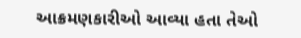આક્રમણકારીઓ આવ્યા હતા તેઓ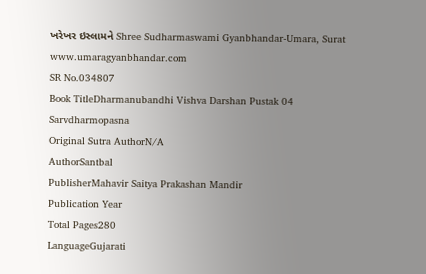ખરેખર ઇસ્લામને Shree Sudharmaswami Gyanbhandar-Umara, Surat www.umaragyanbhandar.com
SR No.034807
Book TitleDharmanubandhi Vishva Darshan Pustak 04 Sarvdharmopasna
Original Sutra AuthorN/A
AuthorSantbal
PublisherMahavir Saitya Prakashan Mandir
Publication Year
Total Pages280
LanguageGujarati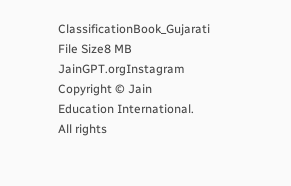ClassificationBook_Gujarati
File Size8 MB
JainGPT.orgInstagram
Copyright © Jain Education International. All rights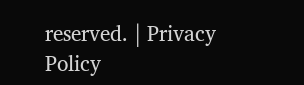reserved. | Privacy Policy